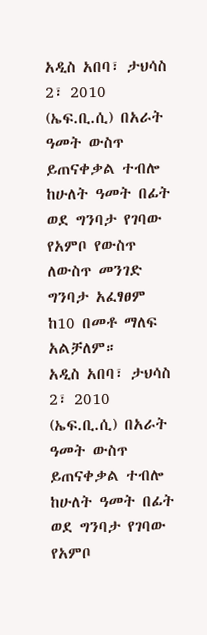አዲስ አበባ፣ ታህሳስ 2፣ 2010 (ኤፍ.ቢ.ሲ) በአራት ዓመት ውስጥ ይጠናቀቃል ተብሎ ከሁለት ዓመት በፊት ወደ ግንባታ የገባው የአምቦ የውስጥ ለውስጥ መንገድ ግንባታ አፈፃፀም ከ10 በመቶ ማለፍ አልቻለም።
አዲስ አበባ፣ ታህሳስ 2፣ 2010 (ኤፍ.ቢ.ሲ) በአራት ዓመት ውስጥ ይጠናቀቃል ተብሎ ከሁለት ዓመት በፊት ወደ ግንባታ የገባው የአምቦ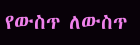የውስጥ ለውስጥ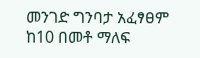መንገድ ግንባታ አፈፃፀም ከ10 በመቶ ማለፍ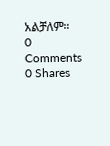አልቻለም።
0 Comments
0 Shares